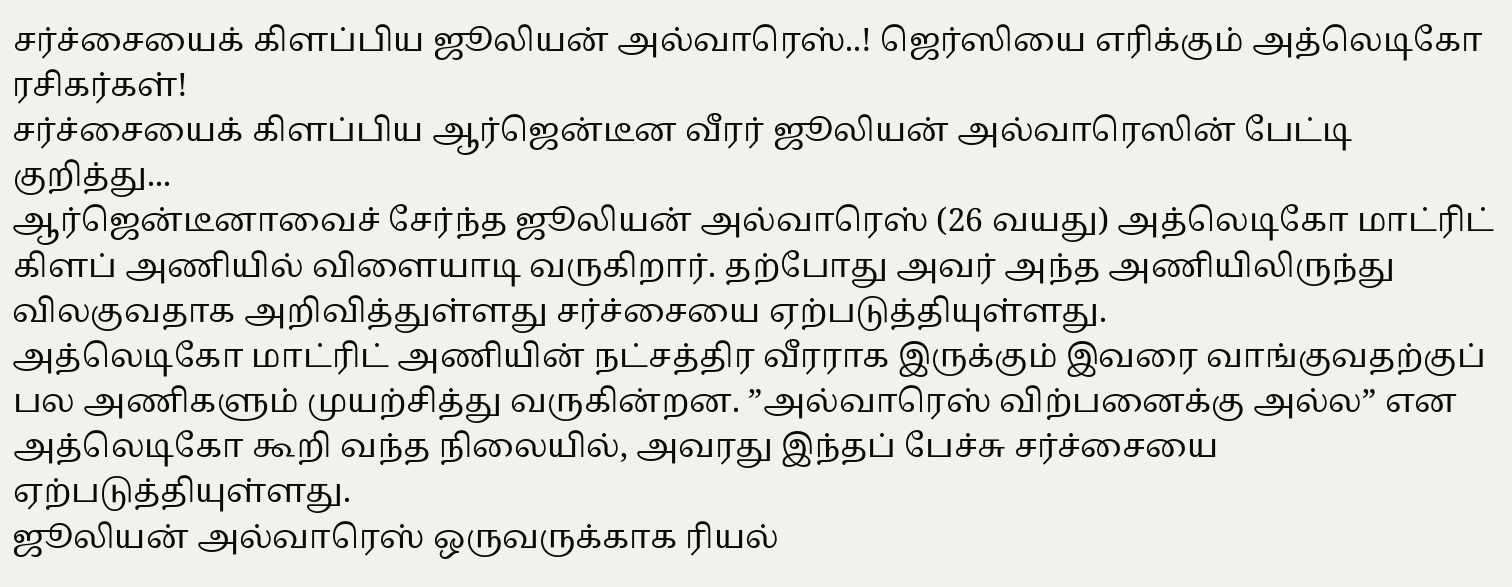சர்ச்சையைக் கிளப்பிய ஜூலியன் அல்வாரெஸ்..! ஜெர்ஸியை எரிக்கும் அத்லெடிகோ ரசிகர்கள்!
சர்ச்சையைக் கிளப்பிய ஆர்ஜென்டீன வீரர் ஜூலியன் அல்வாரெஸின் பேட்டி குறித்து...
ஆர்ஜென்டீனாவைச் சேர்ந்த ஜூலியன் அல்வாரெஸ் (26 வயது) அத்லெடிகோ மாட்ரிட் கிளப் அணியில் விளையாடி வருகிறார். தற்போது அவர் அந்த அணியிலிருந்து விலகுவதாக அறிவித்துள்ளது சர்ச்சையை ஏற்படுத்தியுள்ளது.
அத்லெடிகோ மாட்ரிட் அணியின் நட்சத்திர வீரராக இருக்கும் இவரை வாங்குவதற்குப் பல அணிகளும் முயற்சித்து வருகின்றன. ”அல்வாரெஸ் விற்பனைக்கு அல்ல” என அத்லெடிகோ கூறி வந்த நிலையில், அவரது இந்தப் பேச்சு சர்ச்சையை ஏற்படுத்தியுள்ளது.
ஜூலியன் அல்வாரெஸ் ஒருவருக்காக ரியல்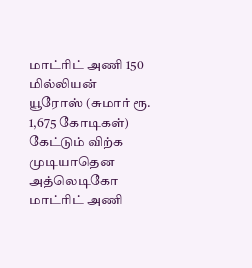மாட்ரிட் அணி 150 மில்லியன் யூரோஸ் (சுமார் ரூ. 1,675 கோடிகள்) கேட்டும் விற்க முடியாதென அத்லெடிகோ மாட்ரிட் அணி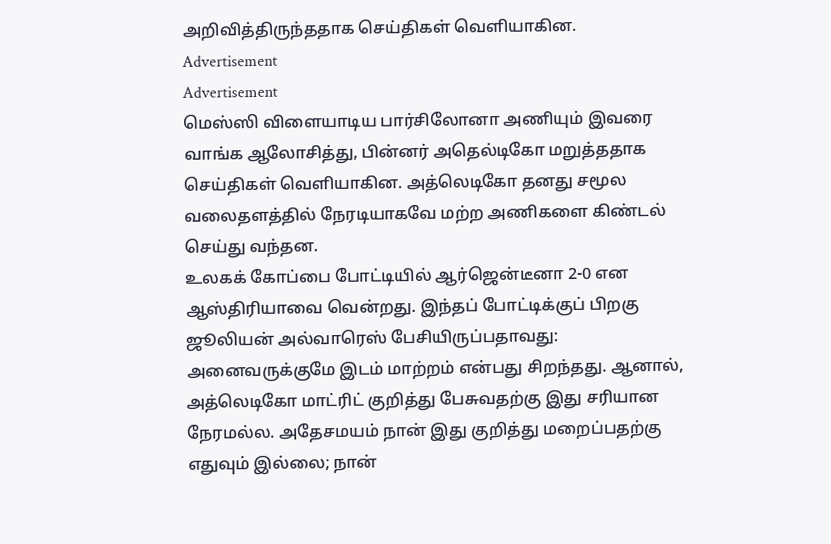அறிவித்திருந்ததாக செய்திகள் வெளியாகின.
Advertisement
Advertisement
மெஸ்ஸி விளையாடிய பார்சிலோனா அணியும் இவரை வாங்க ஆலோசித்து, பின்னர் அதெல்டிகோ மறுத்ததாக செய்திகள் வெளியாகின. அத்லெடிகோ தனது சமூல வலைதளத்தில் நேரடியாகவே மற்ற அணிகளை கிண்டல் செய்து வந்தன.
உலகக் கோப்பை போட்டியில் ஆர்ஜென்டீனா 2-0 என ஆஸ்திரியாவை வென்றது. இந்தப் போட்டிக்குப் பிறகு ஜூலியன் அல்வாரெஸ் பேசியிருப்பதாவது:
அனைவருக்குமே இடம் மாற்றம் என்பது சிறந்தது. ஆனால், அத்லெடிகோ மாட்ரிட் குறித்து பேசுவதற்கு இது சரியான நேரமல்ல. அதேசமயம் நான் இது குறித்து மறைப்பதற்கு எதுவும் இல்லை; நான்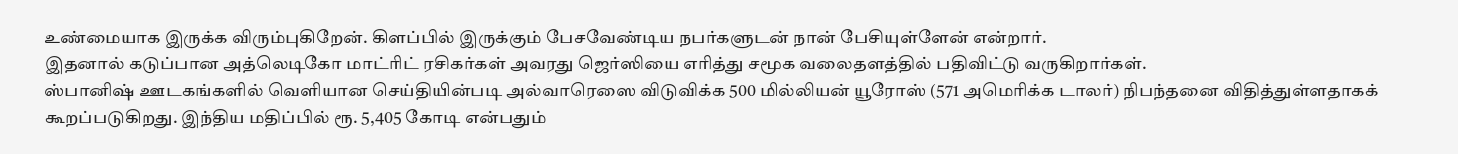உண்மையாக இருக்க விரும்புகிறேன். கிளப்பில் இருக்கும் பேசவேண்டிய நபர்களுடன் நான் பேசியுள்ளேன் என்றார்.
இதனால் கடுப்பான அத்லெடிகோ மாட்ரிட் ரசிகர்கள் அவரது ஜெர்ஸியை எரித்து சமூக வலைதளத்தில் பதிவிட்டு வருகிறார்கள்.
ஸ்பானிஷ் ஊடகங்களில் வெளியான செய்தியின்படி அல்வாரெஸை விடுவிக்க 500 மில்லியன் யூரோஸ் (571 அமெரிக்க டாலர்) நிபந்தனை விதித்துள்ளதாகக் கூறப்படுகிறது. இந்திய மதிப்பில் ரூ. 5,405 கோடி என்பதும்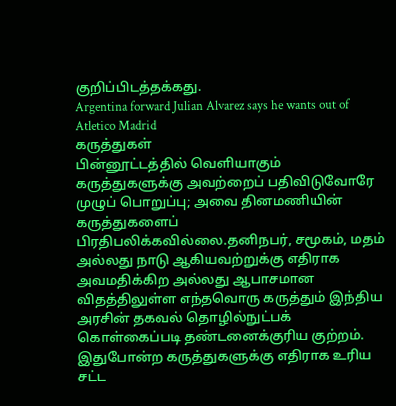குறிப்பிடத்தக்கது.
Argentina forward Julian Alvarez says he wants out of Atletico Madrid
கருத்துகள்
பின்னூட்டத்தில் வெளியாகும் கருத்துகளுக்கு அவற்றைப் பதிவிடுவோரே முழுப் பொறுப்பு; அவை தினமணியின் கருத்துகளைப் பிரதிபலிக்கவில்லை.தனிநபர், சமூகம், மதம் அல்லது நாடு ஆகியவற்றுக்கு எதிராக அவமதிக்கிற அல்லது ஆபாசமான விதத்திலுள்ள எந்தவொரு கருத்தும் இந்திய அரசின் தகவல் தொழில்நுட்பக் கொள்கைப்படி தண்டனைக்குரிய குற்றம். இதுபோன்ற கருத்துகளுக்கு எதிராக உரிய சட்ட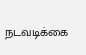நடவடிக்கை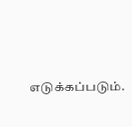எடுக்கப்படும்.